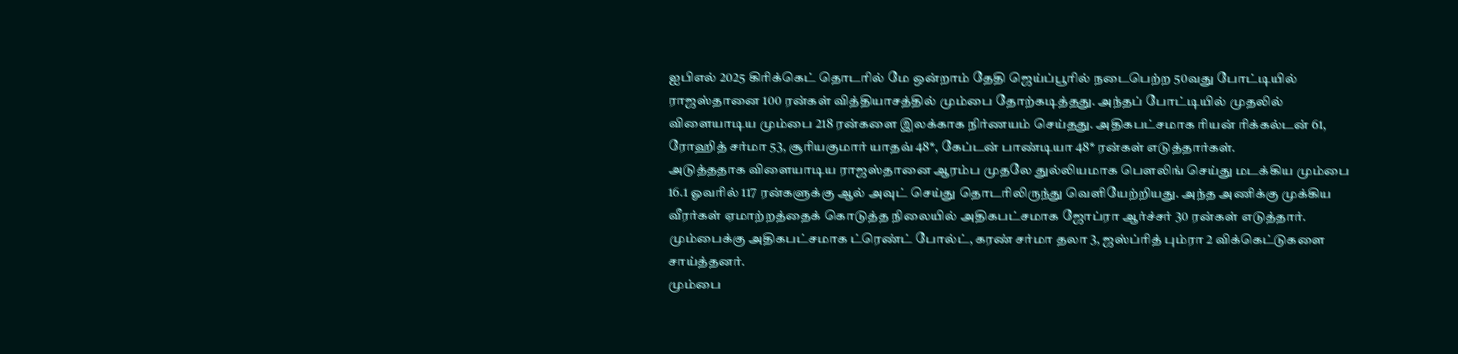ஐபிஎல் 2025 கிரிக்கெட் தொடரில் மே ஒன்றாம் தேதி ஜெய்ப்பூரில் நடைபெற்ற 50வது போட்டியில் ராஜஸ்தானை 100 ரன்கள் வித்தியாசத்தில் மும்பை தோற்கடித்தது. அந்தப் போட்டியில் முதலில் விளையாடிய மும்பை 218 ரன்களை இலக்காக நிர்ணயம் செய்தது. அதிகபட்சமாக ரியன் ரிக்கல்டன் 61, ரோஹித் சர்மா 53, சூரியகுமார் யாதவ் 48*, கேப்டன் பாண்டியா 48* ரன்கள் எடுத்தார்கள்.
அடுத்ததாக விளையாடிய ராஜஸ்தானை ஆரம்ப முதலே துல்லியமாக பௌலிங் செய்து மடக்கிய மும்பை 16.1 ஓவரில் 117 ரன்களுக்கு ஆல் அவுட் செய்து தொடரிலிருந்து வெளியேற்றியது. அந்த அணிக்கு முக்கிய வீரர்கள் ஏமாற்றத்தைக் கொடுத்த நிலையில் அதிகபட்சமாக ஜோப்ரா ஆர்ச்சர் 30 ரன்கள் எடுத்தார். மும்பைக்கு அதிகபட்சமாக ட்ரெண்ட் போல்ட், கரண் சர்மா தலா 3, ஜஸ்ப்ரித் பும்ரா 2 விக்கெட்டுகளை சாய்த்தனர்.
மும்பை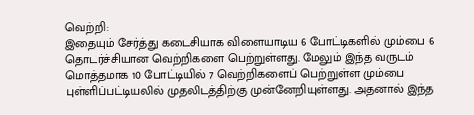வெற்றி:
இதையும் சேர்த்து கடைசியாக விளையாடிய 6 போட்டிகளில் மும்பை 6 தொடர்ச்சியான வெற்றிகளை பெற்றுள்ளது. மேலும் இந்த வருடம் மொத்தமாக 10 போட்டியில் 7 வெற்றிகளைப் பெற்றுள்ள மும்பை புள்ளிப்பட்டியலில் முதலிடத்திற்கு முன்னேறியுள்ளது. அதனால் இந்த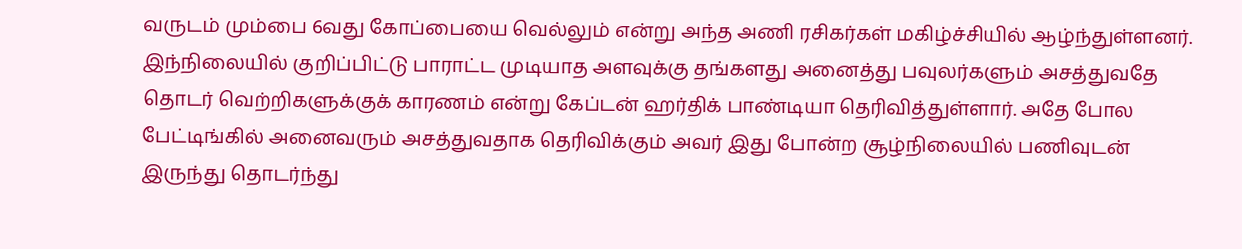வருடம் மும்பை 6வது கோப்பையை வெல்லும் என்று அந்த அணி ரசிகர்கள் மகிழ்ச்சியில் ஆழ்ந்துள்ளனர்.
இந்நிலையில் குறிப்பிட்டு பாராட்ட முடியாத அளவுக்கு தங்களது அனைத்து பவுலர்களும் அசத்துவதே தொடர் வெற்றிகளுக்குக் காரணம் என்று கேப்டன் ஹர்திக் பாண்டியா தெரிவித்துள்ளார். அதே போல பேட்டிங்கில் அனைவரும் அசத்துவதாக தெரிவிக்கும் அவர் இது போன்ற சூழ்நிலையில் பணிவுடன் இருந்து தொடர்ந்து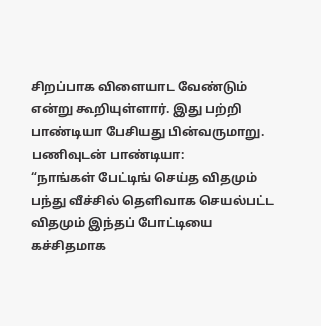சிறப்பாக விளையாட வேண்டும் என்று கூறியுள்ளார். இது பற்றி பாண்டியா பேசியது பின்வருமாறு.
பணிவுடன் பாண்டியா:
“நாங்கள் பேட்டிங் செய்த விதமும் பந்து வீச்சில் தெளிவாக செயல்பட்ட விதமும் இந்தப் போட்டியை கச்சிதமாக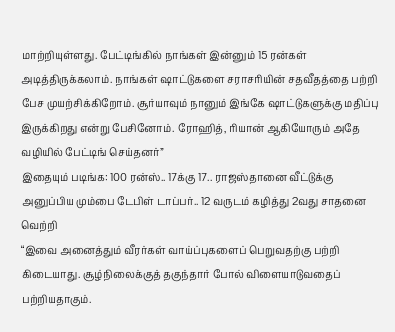மாற்றியுள்ளது. பேட்டிங்கில் நாங்கள் இன்னும் 15 ரன்கள் அடித்திருக்கலாம். நாங்கள் ஷாட்டுகளை சராசரியின் சதவீதத்தை பற்றி பேச முயற்சிக்கிறோம். சூர்யாவும் நானும் இங்கே ஷாட்டுகளுக்கு மதிப்பு இருக்கிறது என்று பேசினோம். ரோஹித், ரியான் ஆகியோரும் அதே வழியில் பேட்டிங் செய்தனர்”
இதையும் படிங்க: 100 ரன்ஸ்.. 17க்கு 17.. ராஜஸ்தானை வீட்டுக்கு அனுப்பிய மும்பை டேபிள் டாப்பர்.. 12 வருடம் கழித்து 2வது சாதனை வெற்றி
“இவை அனைத்தும் வீரர்கள் வாய்ப்புகளைப் பெறுவதற்கு பற்றி கிடையாது. சூழ்நிலைக்குத் தகுந்தார் போல் விளையாடுவதைப் பற்றியதாகும்.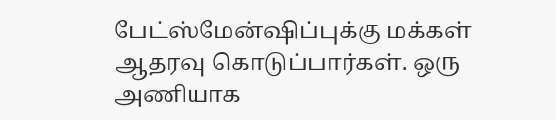பேட்ஸ்மேன்ஷிப்புக்கு மக்கள் ஆதரவு கொடுப்பார்கள். ஒரு அணியாக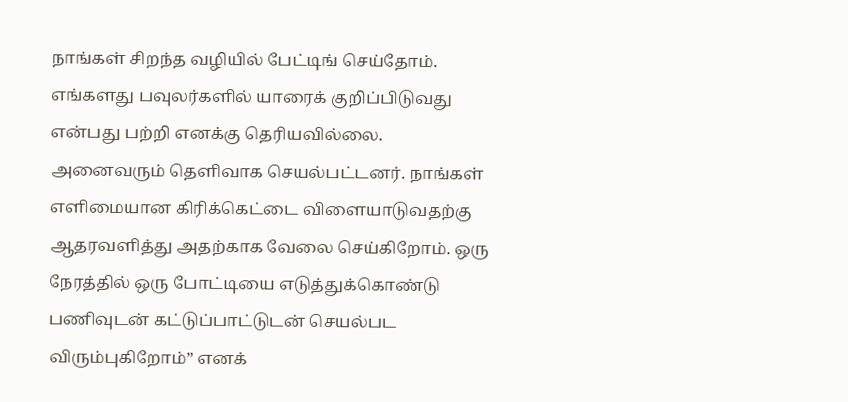நாங்கள் சிறந்த வழியில் பேட்டிங் செய்தோம். எங்களது பவுலர்களில் யாரைக் குறிப்பிடுவது என்பது பற்றி எனக்கு தெரியவில்லை. அனைவரும் தெளிவாக செயல்பட்டனர். நாங்கள் எளிமையான கிரிக்கெட்டை விளையாடுவதற்கு ஆதரவளித்து அதற்காக வேலை செய்கிறோம். ஒரு நேரத்தில் ஒரு போட்டியை எடுத்துக்கொண்டு பணிவுடன் கட்டுப்பாட்டுடன் செயல்பட விரும்புகிறோம்” எனக்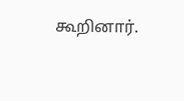கூறினார்.